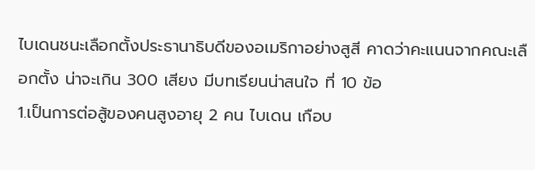ไบเดนชนะเลือกตั้งประธานาธิบดีของอเมริกาอย่างสูสี คาดว่าคะแนนจากคณะเลือกตั้ง น่าจะเกิน 300 เสียง มีบทเรียนน่าสนใจ ที่ 10 ข้อ
1.เป็นการต่อสู้ของคนสูงอายุ 2 คน ไบเดน เกือบ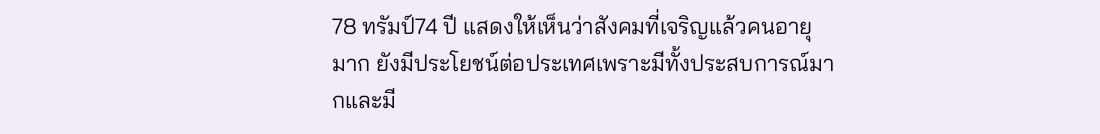78 ทรัมป์74 ปี แสดงให้เห็นว่าสังคมที่เจริญแล้วคนอายุมาก ยังมีประโยชน์ต่อประเทศเพราะมีทั้งประสบการณ์มากและมี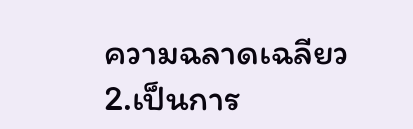ความฉลาดเฉลียว
2.เป็นการ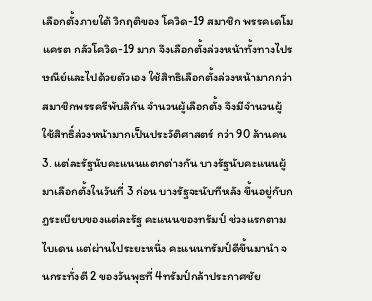เลือกตั้งภายใต้ วิกฤติของ โควิด-19 สมาชิก พรรคเดโมแครต กลัวโควิด-19 มาก จึงเลือกตั้งล่วงหน้าทั้งทางไปรษณีย์และไปด้วยตัวเอง ใช้สิทธิเลือกตั้งล่วงหน้ามากกว่าสมาชิกพรรครีพับลิกัน จำนวนผู้เลือกตั้ง จึงมีจำนวนผู้ใช้สิทธิ์ล่วงหน้ามากเป็นประวัติศาสตร์ กว่า 90 ล้านคน
3. แต่ละรัฐนับคะแนนแตกต่างกัน บางรัฐนับคะแนนผู้มาเลือกตั้งในวันที่ 3 ก่อน บางรัฐจะนับทีหลัง ขึ้นอยู่กับกฎระเบียบของแต่ละรัฐ คะแนนของทรัมป์ ช่วงแรกตามไบเดน แต่ผ่านไประยะหนึ่ง คะแนนทรัมป์ดีขึ้นมานำ จนกระทั่งตี 2 ของวันพุธที่ 4ทรัมป์กล้าประกาศชัย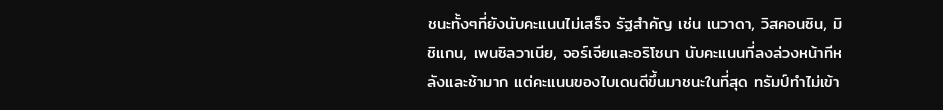ชนะทั้งๆที่ยังนับคะแนนไม่เสร็จ รัฐสำคัญ เช่น เนวาดา, วิสคอนซิน, มิชิแกน, เพนซิลวาเนีย, จอร์เจียและอริโซนา นับคะแนนที่ลงล่วงหน้าทีหลังและช้ามาก แต่คะแนนของไบเดนตีขึ้นมาชนะในที่สุด ทรัมป์ทำไม่เข้า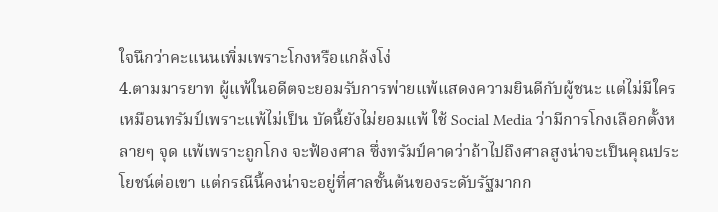ใจนึกว่าคะแนนเพิ่มเพราะโกงหรือแกล้งโง่
4.ตามมารยาท ผู้แพ้ในอดีตจะยอมรับการพ่ายแพ้แสดงความยินดีกับผู้ชนะ แต่ไม่มีใครเหมือนทรัมป์เพราะแพ้ไม่เป็น บัดนี้ยังไม่ยอมแพ้ ใช้ Social Media ว่ามีการโกงเลือกตั้งหลายๆ จุด แพ้เพราะถูกโกง จะฟ้องศาล ซึ่งทรัมป์คาดว่าถ้าไปถึงศาลสูงน่าจะเป็นคุณประโยชน์ต่อเขา แต่กรณีนี้คงน่าจะอยู่ที่ศาลชั้นต้นของระดับรัฐมากก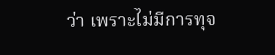ว่า เพราะไม่มีการทุจ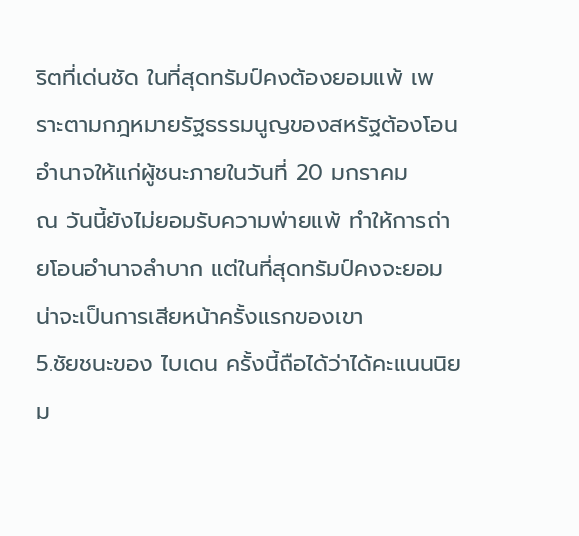ริตที่เด่นชัด ในที่สุดทรัมป์คงต้องยอมแพ้ เพราะตามกฎหมายรัฐธรรมนูญของสหรัฐต้องโอนอำนาจให้แก่ผู้ชนะภายในวันที่ 20 มกราคม
ณ วันนี้ยังไม่ยอมรับความพ่ายแพ้ ทำให้การถ่ายโอนอำนาจลำบาก แต่ในที่สุดทรัมป์คงจะยอม น่าจะเป็นการเสียหน้าครั้งแรกของเขา
5.ชัยชนะของ ไบเดน ครั้งนี้ถือได้ว่าได้คะแนนนิยม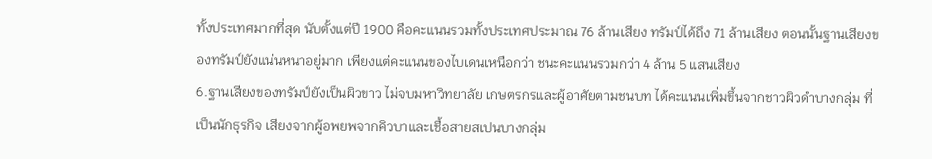ทั้งประเทศมากที่สุด นับตั้งแต่ปี 1900 คือคะแนนรวมทั้งประเทศประมาณ 76 ล้านเสียง ทรัมป์ได้ถึง 71 ล้านเสียง ตอนนั้นฐานเสียงของทรัมป์ยังแน่นหนาอยู่มาก เพียงแต่คะแนนของไบเดนเหนือกว่า ชนะคะแนนรวมกว่า 4 ล้าน 5 แสนเสียง
6.ฐานเสียงของทรัมป์ยังเป็นผิวขาว ไม่จบมหาวิทยาลัย เกษตรกรและผู้อาศัยตามชนบท ได้คะแนนเพิ่มขึ้นจากชาวผิวดำบางกลุ่ม ที่เป็นนักธุรกิจ เสียงจากผู้อพยพจากคิวบาและเชื้อสายสเปนบางกลุ่ม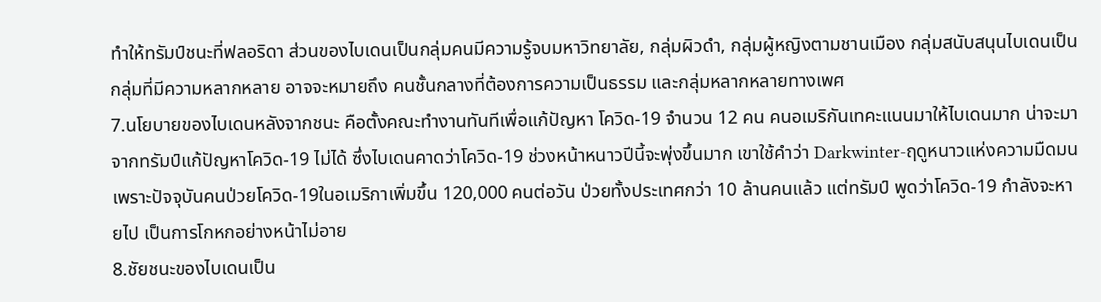ทำให้ทรัมป์ชนะที่ฟลอริดา ส่วนของไบเดนเป็นกลุ่มคนมีความรู้จบมหาวิทยาลัย, กลุ่มผิวดำ, กลุ่มผู้หญิงตามชานเมือง กลุ่มสนับสนุนไบเดนเป็นกลุ่มที่มีความหลากหลาย อาจจะหมายถึง คนชั้นกลางที่ต้องการความเป็นธรรม และกลุ่มหลากหลายทางเพศ
7.นโยบายของไบเดนหลังจากชนะ คือตั้งคณะทำงานทันทีเพื่อแก้ปัญหา โควิด-19 จำนวน 12 คน คนอเมริกันเทคะแนนมาให้ไบเดนมาก น่าจะมาจากทรัมป์แก้ปัญหาโควิด-19 ไม่ได้ ซึ่งไบเดนคาดว่าโควิด-19 ช่วงหน้าหนาวปีนี้จะพุ่งขึ้นมาก เขาใช้คำว่า Darkwinter-ฤดูหนาวแห่งความมืดมน เพราะปัจจุบันคนป่วยโควิด-19ในอเมริกาเพิ่มขึ้น 120,000 คนต่อวัน ป่วยทั้งประเทศกว่า 10 ล้านคนแล้ว แต่ทรัมป์ พูดว่าโควิด-19 กำลังจะหายไป เป็นการโกหกอย่างหน้าไม่อาย
8.ชัยชนะของไบเดนเป็น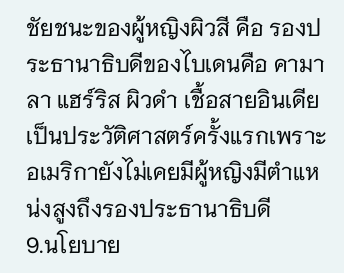ชัยชนะของผู้หญิงผิวสี คือ รองประธานาธิบดีของไบเดนคือ คามาลา แฮร์ริส ผิวดำ เชื้อสายอินเดีย เป็นประวัติศาสตร์ครั้งแรกเพราะอเมริกายังไม่เคยมีผู้หญิงมีตำแหน่งสูงถึงรองประธานาธิบดี
9.นโยบาย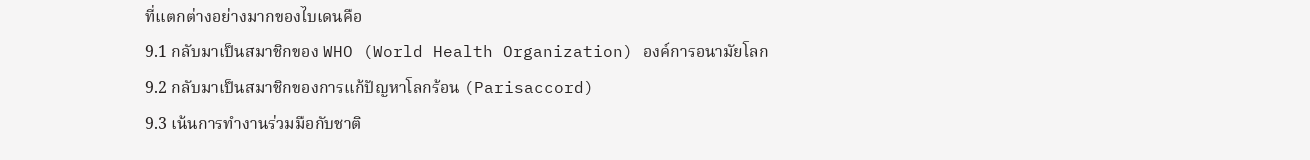ที่แตกต่างอย่างมากของไบเดนคือ
9.1 กลับมาเป็นสมาชิกของ WHO (World Health Organization) องค์การอนามัยโลก
9.2 กลับมาเป็นสมาชิกของการแก้ปัญหาโลกร้อน (Parisaccord)
9.3 เน้นการทำงานร่วมมือกับชาติ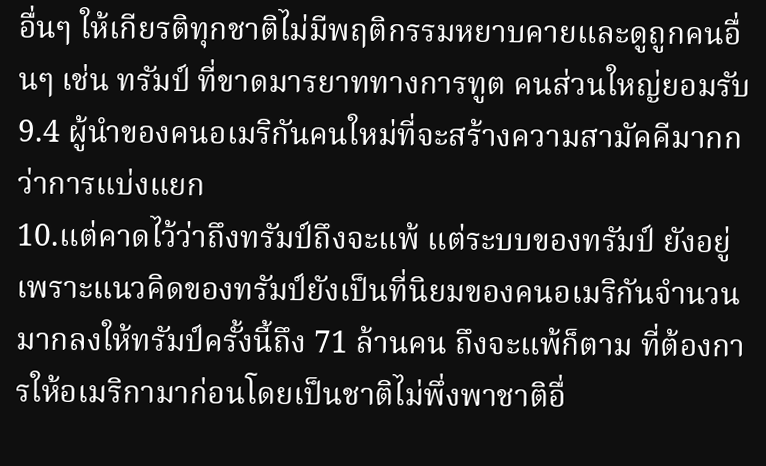อื่นๆ ให้เกียรติทุกชาติไม่มีพฤติกรรมหยาบคายและดูถูกคนอื่นๆ เช่น ทรัมป์ ที่ขาดมารยาททางการทูต คนส่วนใหญ่ยอมรับ
9.4 ผู้นำของคนอเมริกันคนใหม่ที่จะสร้างความสามัคคีมากกว่าการแบ่งแยก
10.แต่คาดไว้ว่าถึงทรัมป์ถึงจะแพ้ แต่ระบบของทรัมป์ ยังอยู่เพราะแนวคิดของทรัมป์ยังเป็นที่นิยมของคนอเมริกันจำนวนมากลงให้ทรัมป์ครั้งนี้ถึง 71 ล้านคน ถึงจะแพ้ก็ตาม ที่ต้องการให้อเมริกามาก่อนโดยเป็นชาติไม่พึ่งพาชาติอื่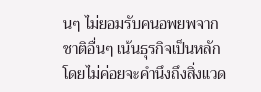นๆ ไม่ยอมรับคนอพยพจากชาติอื่นๆ เน้นธุรกิจเป็นหลักโดยไม่ค่อยจะคำนึงถึงสิ่งแวด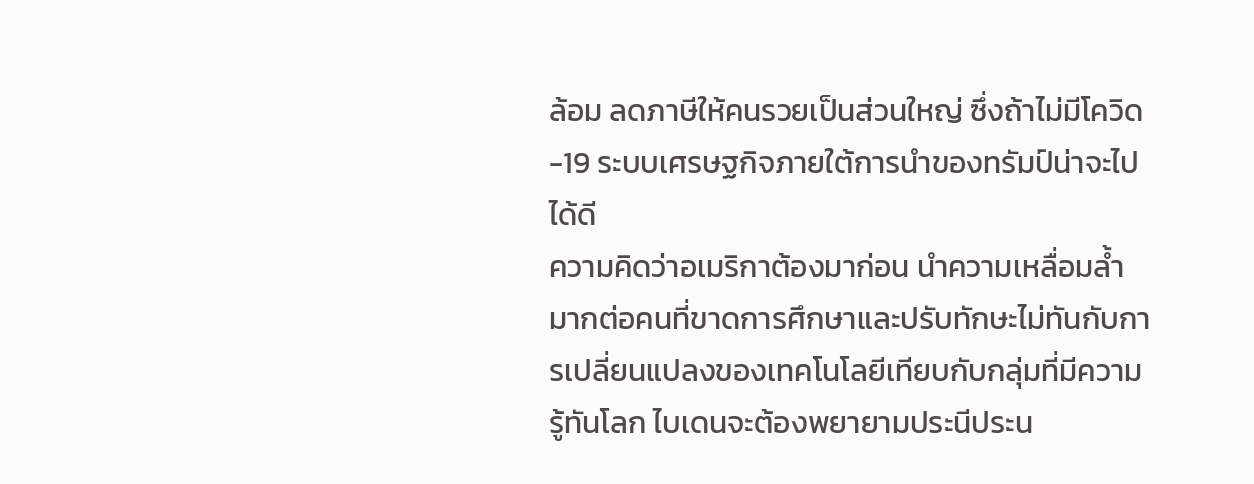ล้อม ลดภาษีให้คนรวยเป็นส่วนใหญ่ ซึ่งถ้าไม่มีโควิด-19 ระบบเศรษฐกิจภายใต้การนำของทรัมป์น่าจะไปได้ดี
ความคิดว่าอเมริกาต้องมาก่อน นำความเหลื่อมล้ำมากต่อคนที่ขาดการศึกษาและปรับทักษะไม่ทันกับการเปลี่ยนแปลงของเทคโนโลยีเทียบกับกลุ่มที่มีความรู้ทันโลก ไบเดนจะต้องพยายามประนีประน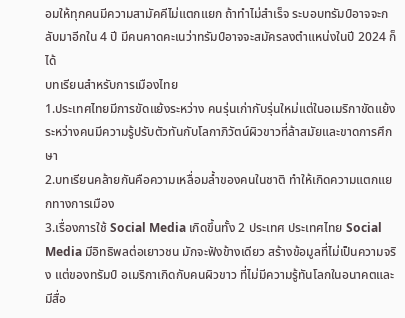อมให้ทุกคนมีความสามัคคีไม่แตกแยก ถ้าทำไม่สำเร็จ ระบอบทรัมป์อาจจะกลับมาอีกใน 4 ปี มีคนคาดคะเนว่าทรัมป์อาจจะสมัครลงตำแหน่งในปี 2024 ก็ได้
บทเรียนสำหรับการเมืองไทย
1.ประเทศไทยมีการขัดแย้งระหว่าง คนรุ่นเก่ากับรุ่นใหม่แต่ในอเมริกาขัดแย้งระหว่างคนมีความรู้ปรับตัวทันกับโลกาภิวัตน์ผิวขาวที่ล้าสมัยและขาดการศึกษา
2.บทเรียนคล้ายกันคือความเหลื่อมล้ำของคนในชาติ ทำให้เกิดความแตกแยกทางการเมือง
3.เรื่องการใช้ Social Media เกิดขึ้นทั้ง 2 ประเทศ ประเทศไทย Social Media มีอิทธิพลต่อเยาวชน มักจะฟังข้างเดียว สร้างข้อมูลที่ไม่เป็นความจริง แต่ของทรัมป์ อเมริกาเกิดกับคนผิวขาว ที่ไม่มีความรู้ทันโลกในอนาคตและมีสื่อ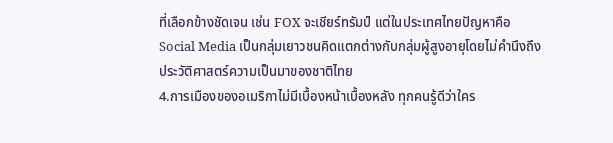ที่เลือกข้างชัดเจน เช่น FOX จะเชียร์ทรัมป์ แต่ในประเทศไทยปัญหาคือ Social Media เป็นกลุ่มเยาวชนคิดแตกต่างกับกลุ่มผู้สูงอายุโดยไม่คำนึงถึงประวัติศาสตร์ความเป็นมาของชาติไทย
4.การเมืองของอเมริกาไม่มีเบื้องหน้าเบื้องหลัง ทุกคนรู้ดีว่าใคร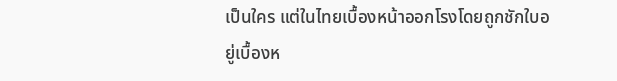เป็นใคร แต่ในไทยเบื้องหน้าออกโรงโดยถูกชักใบอยู่เบื้องห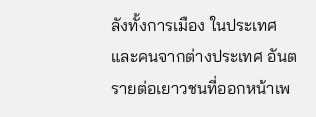ลังทั้งการเมือง ในประเทศและคนจากต่างประเทศ อันตรายต่อเยาวชนที่ออกหน้าเพ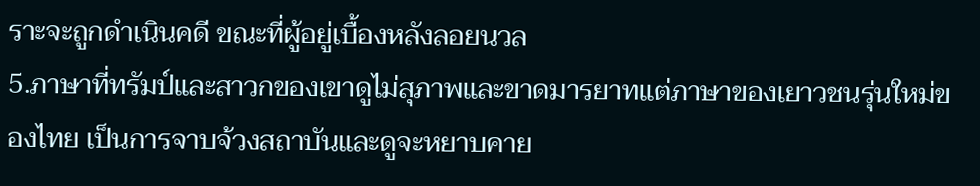ราะจะถูกดำเนินคดี ขณะที่ผู้อยู่เบื้องหลังลอยนวล
5.ภาษาที่ทรัมป์และสาวกของเขาดูไม่สุภาพและขาดมารยาทแต่ภาษาของเยาวชนรุ่นใหม่ของไทย เป็นการจาบจ้วงสถาบันและดูจะหยาบคาย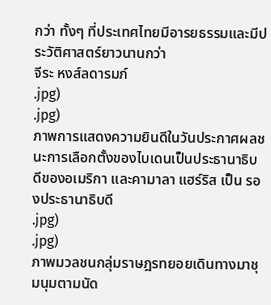กว่า ทั้งๆ ที่ประเทศไทยมีอารยธรรมและมีประวัติศาสตร์ยาวนานกว่า
จีระ หงส์ลดารมภ์
.jpg)
.jpg)
ภาพการแสดงความยินดีในวันประกาศผลชนะการเลือกตั้งของไบเดนเป็นประธานาธิบดีของอเมริกา และคามาลา แฮร์ริส เป็น รองประธานาธิบดี
.jpg)
.jpg)
ภาพมวลชนกลุ่มราษฎรทยอยเดินทางมาชุมนุมตามนัด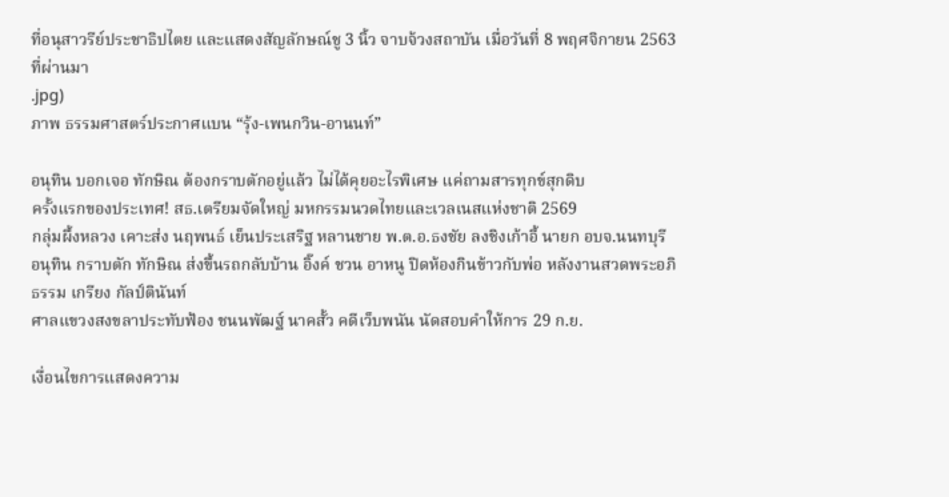ที่อนุสาวรีย์ประชาธิปไตย และแสดงสัญลักษณ์ชู 3 นิ้ว จาบจ้วงสถาบัน เมื่อวันที่ 8 พฤศจิกายน 2563 ที่ผ่านมา
.jpg)
ภาพ ธรรมศาสตร์ประกาศแบน “รุ้ง-เพนกวิน-อานนท์”

อนุทิน บอกเจอ ทักษิณ ต้องกราบตักอยู่แล้ว ไม่ได้คุยอะไรพิเศษ แค่ถามสารทุกข์สุกดิบ
ครั้งแรกของประเทศ! สธ.เตรียมจัดใหญ่ มหกรรมนวดไทยและเวลเนสแห่งชาติ 2569
กลุ่มผึ้งหลวง เคาะส่ง นฤพนธ์ เย็นประเสริฐ หลานชาย พ.ต.อ.ธงชัย ลงชิงเก้าอี้ นายก อบจ.นนทบุรี
อนุทิน กราบตัก ทักษิณ ส่งขึ้นรถกลับบ้าน อิ๊งค์ ชวน อาหนู ปิดห้องกินข้าวกับพ่อ หลังงานสวดพระอภิธรรม เกรียง กัลป์ตินันท์
ศาลแขวงสงขลาประทับฟ้อง ชนนพัฒฐ์ นาคสั้ว คดีเว็บพนัน นัดสอบคำให้การ 29 ก.ย.

เงื่อนไขการแสดงความ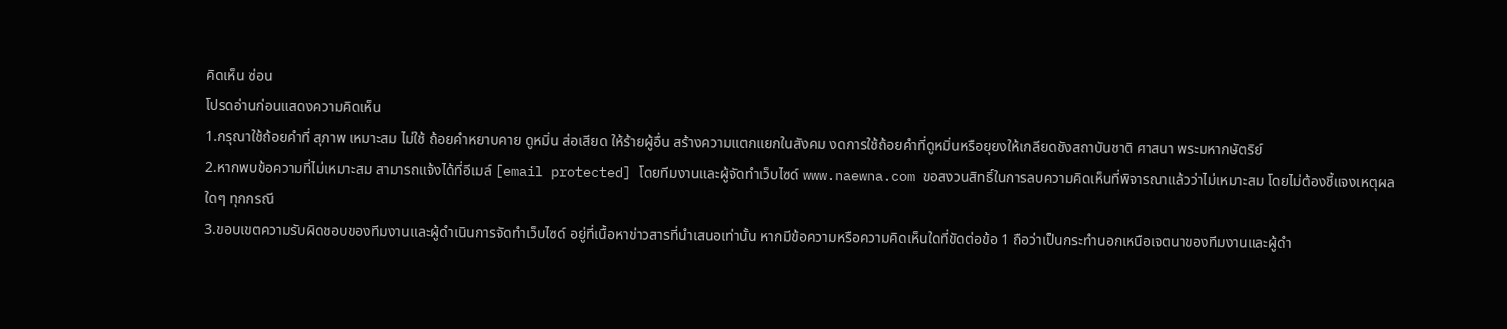คิดเห็น ซ่อน
โปรดอ่านก่อนแสดงความคิดเห็น
1.กรุณาใช้ถ้อยคำที่ สุภาพ เหมาะสม ไม่ใช้ ถ้อยคำหยาบคาย ดูหมิ่น ส่อเสียด ให้ร้ายผู้อื่น สร้างความแตกแยกในสังคม งดการใช้ถ้อยคำที่ดูหมิ่นหรือยุยงให้เกลียดชังสถาบันชาติ ศาสนา พระมหากษัตริย์
2.หากพบข้อความที่ไม่เหมาะสม สามารถแจ้งได้ที่อีเมล์ [email protected] โดยทีมงานและผู้จัดทำเว็บไซด์ www.naewna.com ขอสงวนสิทธิ์ในการลบความคิดเห็นที่พิจารณาแล้วว่าไม่เหมาะสม โดยไม่ต้องชี้แจงเหตุผลใดๆ ทุกกรณี
3.ขอบเขตความรับผิดชอบของทีมงานและผู้ดำเนินการจัดทำเว็บไซด์ อยู่ที่เนื้อหาข่าวสารที่นำเสนอเท่านั้น หากมีข้อความหรือความคิดเห็นใดที่ขัดต่อข้อ 1 ถือว่าเป็นกระทำนอกเหนือเจตนาของทีมงานและผู้ดำ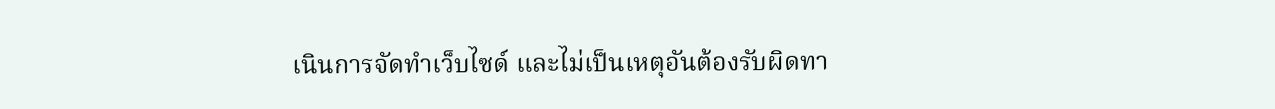เนินการจัดทำเว็บไซด์ และไม่เป็นเหตุอันต้องรับผิดทา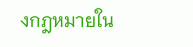งกฎหมายใน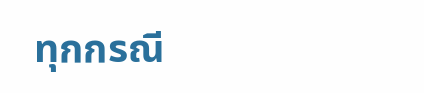ทุกกรณี